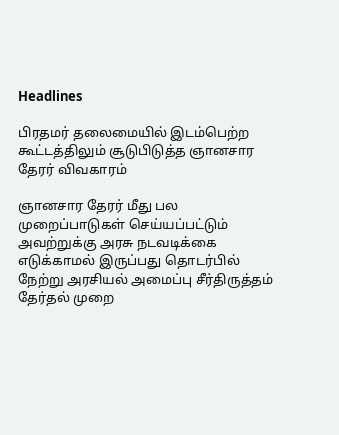Headlines

பிரதமர் தலைமையில் இடம்பெற்ற கூட்டத்திலும் சூடுபிடுத்த ஞானசார தேரர் விவகாரம்

ஞானசார தேரர் மீது பல முறைப்பாடுகள் செய்யப்பட்டும் அவற்றுக்கு அரசு நடவடிக்கை எடுக்காமல் இருப்பது தொடர்பில் நேற்று அரசியல் அமைப்பு சீர்திருத்தம் தேர்தல் முறை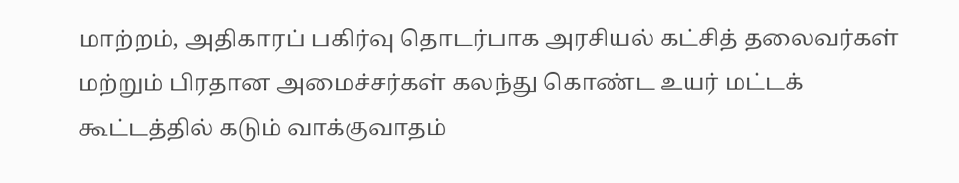மாற்றம், அதிகாரப் பகிர்வு தொடர்பாக அரசியல் கட்சித் தலைவர்கள் மற்றும் பிரதான அமைச்சர்கள் கலந்து கொண்ட உயர் மட்டக் கூட்டத்தில் கடும் வாக்குவாதம்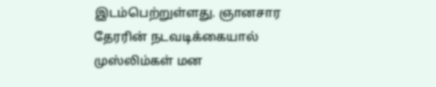இடம்பெற்றுள்ளது. ஞானசார தேரரின் நடவடிக்கையால் முஸ்லிம்கள் மன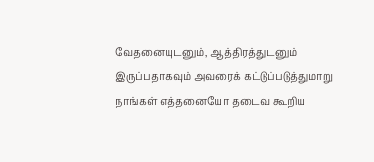வேதனையுடனும், ஆத்திரத்துடனும் இருப்பதாகவும் அவரைக் கட்டுப்படுத்துமாறு நாங்கள் எத்தனையோ தடைவ கூறிய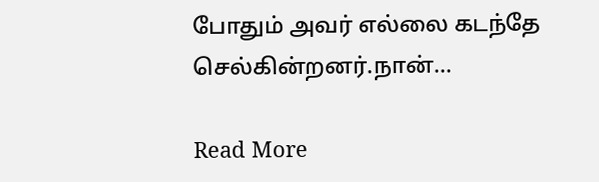போதும் அவர் எல்லை கடந்தே செல்கின்றனர்.நான்…

Read More